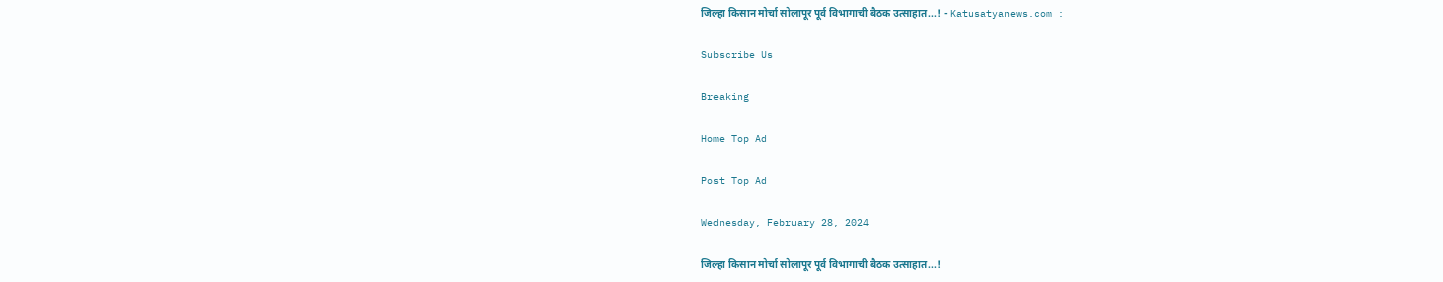जिल्हा किसान मोर्चा सोलापूर पूर्व विभागाची बैठक उत्साहात...! - Katusatyanews.com :

Subscribe Us

Breaking

Home Top Ad

Post Top Ad

Wednesday, February 28, 2024

जिल्हा किसान मोर्चा सोलापूर पूर्व विभागाची बैठक उत्साहात...!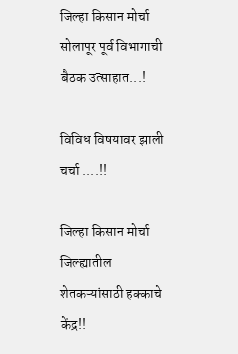जिल्हा किसान मोर्चा  सोलापूर पूर्व विभागाची बैठक उत्साहात...!

विविध विषयावर झाली चर्चा ....!!

जिल्हा किसान मोर्चा  जिल्ह्यातील शेतकऱ्यांसाठी हक्काचे केंद्र!!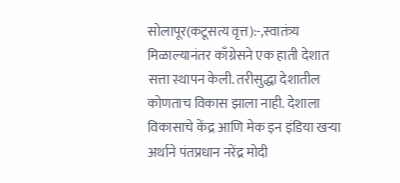सोलापूर(कटूसत्य वृत्त):-,स्वातंत्र्य मिळाल्यानंतर काँग्रेसने एक हाती देशात सत्ता स्थापन केली. तरीसुद्धा देशातील कोणताच विकास झाला नाही. देशाला विकासाचे केंद्र आणि मेक इन इंडिया खऱ्या अर्थाने पंतप्रधान नरेंद्र मोदी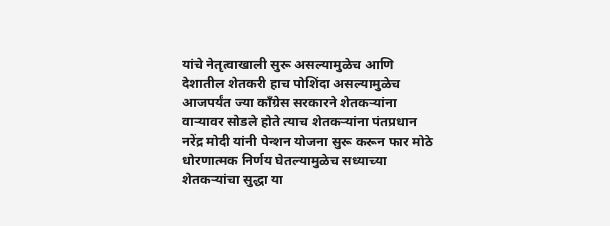यांचे नेतृत्वाखाली सुरू असल्यामुळेच आणि देशातील शेतकरी हाच पोशिंदा असल्यामुळेच आजपर्यंत ज्या काँग्रेस सरकारने शेतकऱ्यांना वाऱ्यावर सोडले होते त्याच शेतकऱ्यांना पंतप्रधान नरेंद्र मोदी यांनी पेन्शन योजना सुरू करून फार मोठे धोरणात्मक निर्णय घेतल्यामुळेच सध्याच्या शेतकऱ्यांचा सुद्धा या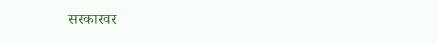सरकारवर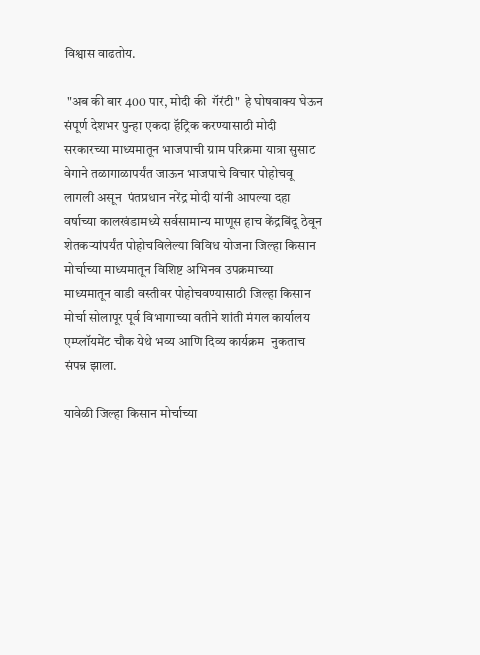विश्वास वाढतोय.

 "अब की बार 400 पार, मोदी की  गॅरंटी"  हे घोषवाक्य घेऊन संपूर्ण देशभर पुन्हा एकदा हॅट्रिक करण्यासाठी मोदी सरकारच्या माध्यमातून भाजपाची ग्राम परिक्रमा यात्रा सुसाट वेगाने तळागाळापर्यंत जाऊन भाजपाचे विचार पोहोचवू लागली असून  पंतप्रधान नरेंद्र मोदी यांनी आपल्या दहा वर्षाच्या कालखंडामध्ये सर्वसामान्य माणूस हाच केंद्रबिंदू ठेवून शेतकऱ्यांपर्यंत पोहोचविलेल्या विविध योजना जिल्हा किसान मोर्चाच्या माध्यमातून विशिष्ट अभिनव उपक्रमाच्या माध्यमातून वाडी वस्तीवर पोहोचवण्यासाठी जिल्हा किसान मोर्चा सोलापूर पूर्व विभागाच्या वतीने शांती मंगल कार्यालय एम्प्लॉयमेंट चौक येथे भव्य आणि दिव्य कार्यक्रम  नुकताच संपन्न झाला.

यावेळी जिल्हा किसान मोर्चाच्या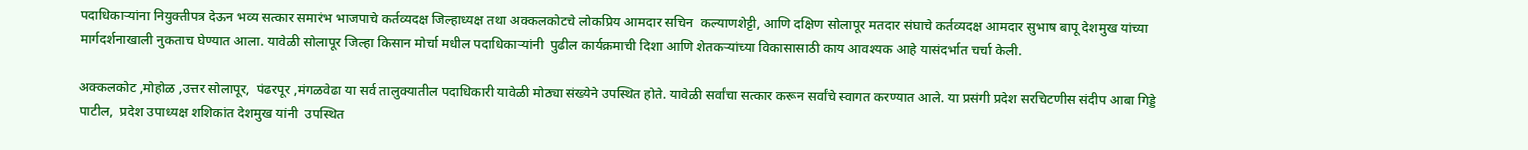पदाधिकाऱ्यांना नियुक्तीपत्र देऊन भव्य सत्कार समारंभ भाजपाचे कर्तव्यदक्ष जिल्हाध्यक्ष तथा अक्कलकोटचे लोकप्रिय आमदार सचिन  कल्याणशेट्टी, आणि दक्षिण सोलापूर मतदार संघाचे कर्तव्यदक्ष आमदार सुभाष बापू देशमुख यांच्या मार्गदर्शनाखाली नुकताच घेण्यात आला. यावेळी सोलापूर जिल्हा किसान मोर्चा मधील पदाधिकाऱ्यांनी  पुढील कार्यक्रमाची दिशा आणि शेतकऱ्यांच्या विकासासाठी काय आवश्यक आहे यासंदर्भात चर्चा केली.

अक्कलकोट ,मोहोळ ,उत्तर सोलापूर,  पंढरपूर ,मंगळवेढा या सर्व तालुक्यातील पदाधिकारी यावेळी मोठ्या संख्येने उपस्थित होते. यावेळी सर्वांचा सत्कार करून सर्वांचे स्वागत करण्यात आले. या प्रसंगी प्रदेश सरचिटणीस संदीप आबा गिड्डे पाटील,  प्रदेश उपाध्यक्ष शशिकांत देशमुख यांनी  उपस्थित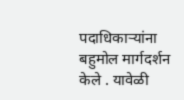पदाधिकाऱ्यांना बहुमोल मार्गदर्शन केले . यावेळी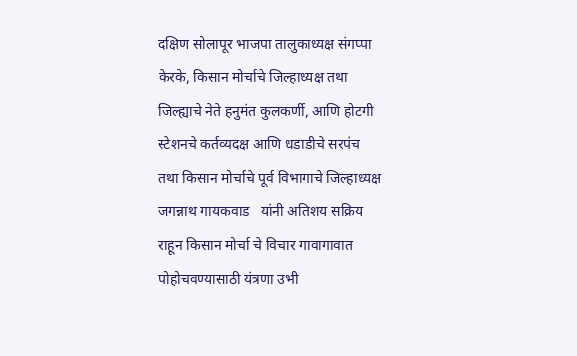दक्षिण सोलापूर भाजपा तालुकाध्यक्ष संगप्पा केरके, किसान मोर्चाचे जिल्हाध्यक्ष तथा जिल्ह्याचे नेते हनुमंत कुलकर्णी, आणि होटगी स्टेशनचे कर्तव्यदक्ष आणि धडाडीचे सरपंच  तथा किसान मोर्चाचे पूर्व विभागाचे जिल्हाध्यक्ष जगन्नाथ गायकवाड   यांनी अतिशय सक्रिय राहून किसान मोर्चा चे विचार गावागावात पोहोचवण्यासाठी यंत्रणा उभी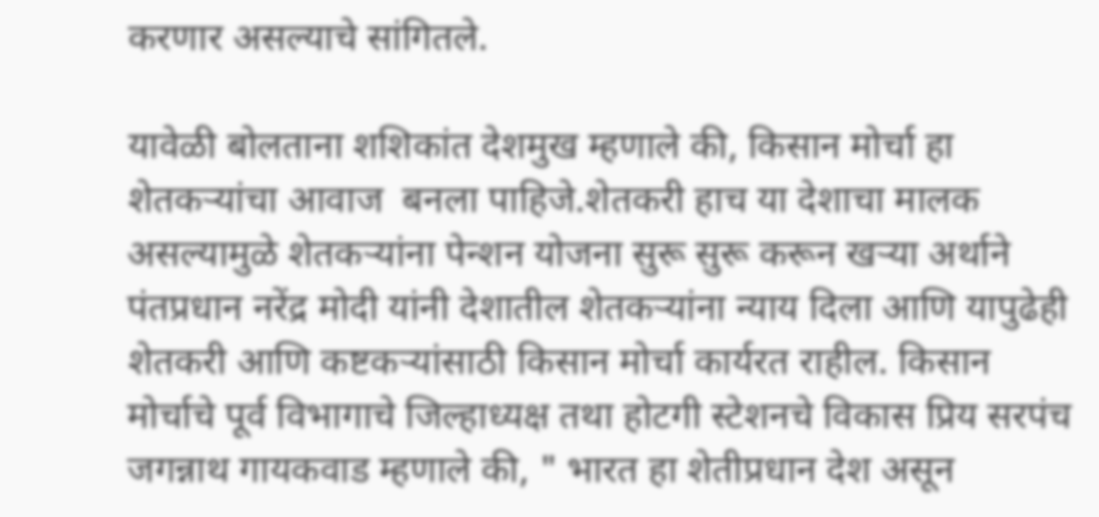करणार असल्याचे सांगितले.

यावेळी बोलताना शशिकांत देशमुख म्हणाले की, किसान मोर्चा हा शेतकऱ्यांचा आवाज  बनला पाहिजे.शेतकरी हाच या देशाचा मालक असल्यामुळे शेतकऱ्यांना पेन्शन योजना सुरू सुरू करून खऱ्या अर्थाने पंतप्रधान नरेंद्र मोदी यांनी देशातील शेतकऱ्यांना न्याय दिला आणि यापुढेही शेतकरी आणि कष्टकऱ्यांसाठी किसान मोर्चा कार्यरत राहील. किसान मोर्चाचे पूर्व विभागाचे जिल्हाध्यक्ष तथा होटगी स्टेशनचे विकास प्रिय सरपंच जगन्नाथ गायकवाड म्हणाले की, " भारत हा शेतीप्रधान देश असून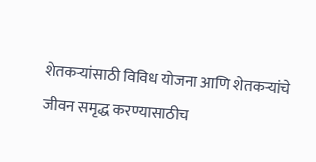शेतकऱ्यांसाठी विविध योजना आणि शेतकऱ्यांचे जीवन समृद्ध करण्यासाठीच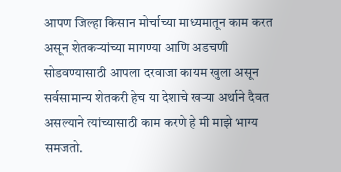आपण जिल्हा किसान मोर्चाच्या माध्यमातून काम करत असून शेतकऱ्यांच्या मागण्या आणि अडचणी सोडवण्यासाठी आपला दरवाजा कायम खुला असून सर्वसामान्य शेतकरी हेच या देशाचे खऱ्या अर्थाने दैवत असल्याने त्यांच्यासाठी काम करणे हे मी माझे भाग्य समजतो.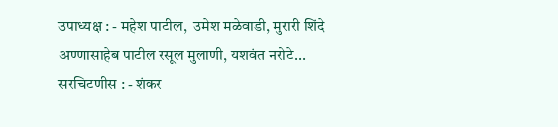उपाध्यक्ष : - महेश पाटील,  उमेश मळेवाडी, मुरारी शिंदे अण्णासाहेब पाटील रसूल मुलाणी, यशवंत नरोटे... सरचिटणीस : - शंकर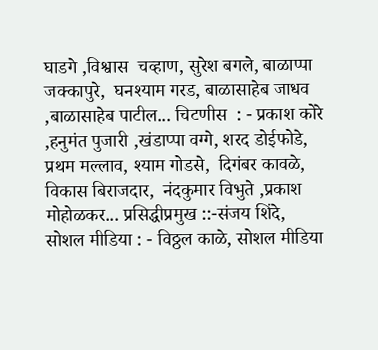घाडगे ,विश्वास  चव्हाण, सुरेश बगले, बाळाप्पा जक्कापुरे,  घनश्याम गरड, बाळासाहेब जाधव ,बाळासाहेब पाटील... चिटणीस  : - प्रकाश कोरे ,हनुमंत पुजारी ,खंडाप्पा वग्गे, शरद डोईफोडे,  प्रथम मल्लाव, श्याम गोडसे,  दिगंबर कावळे,  विकास बिराजदार,  नंदकुमार विभुते ,प्रकाश मोहोळकर... प्रसिद्धीप्रमुख ::-संजय शिंदे, सोशल मीडिया : - विठ्ठल काळे, सोशल मीडिया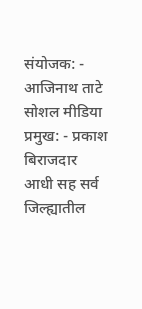संयोजक: - आजिनाथ ताटे सोशल मीडिया प्रमुख: - प्रकाश बिराजदार  आधी सह सर्व जिल्ह्यातील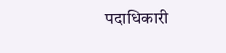पदाधिकारी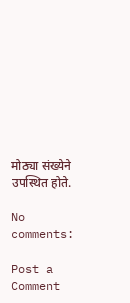मोठ्या संख्येने उपस्थित होते.

No comments:

Post a Comment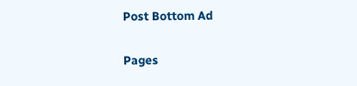Post Bottom Ad

Pages